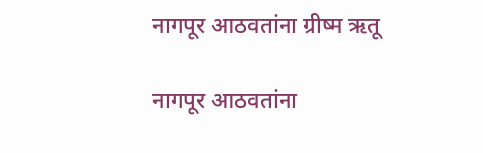नागपूर आठवतांना ग्रीष्म ऋतू

नागपूर आठवतांना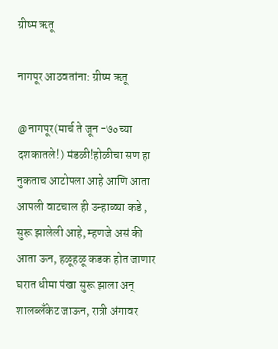ग्रीष्म ऋतू

नागपूर आठवतांना: ग्रीष्म ऋतू

@नागपूर(मार्च ते जून -७०च्या दशकातले!) मंडळी!होळीचा सण हा नुकताच आटोपला आहे आणि आता आपली वाटचाल ही उन्हाळ्या कडे , सुरू झालेली आहे, म्हणजे असं की आता ऊन, हळूहळू कडक होत जाणार घरात धीमा पंखा सुरू झाला अन् शालब्लँकेट जाऊन, रात्री अंगावर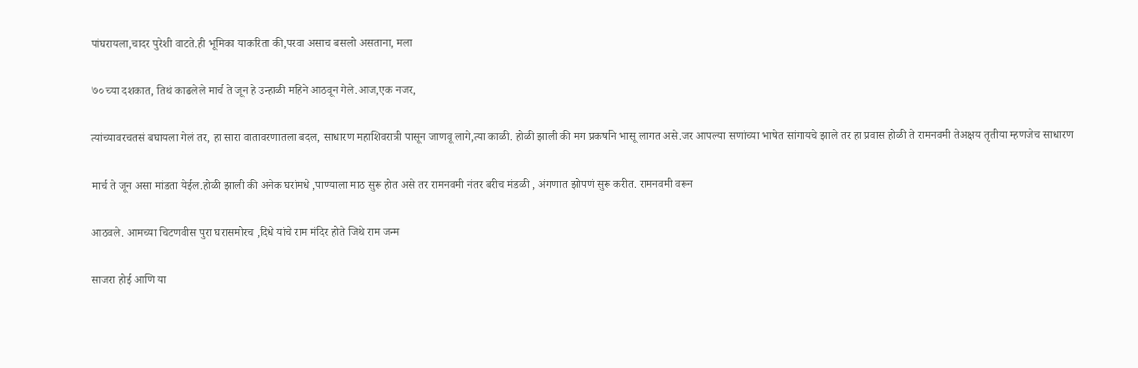पांघरायला,चादर पुरेशी वाटते.ही भूमिका याकरिता की,परवा असाच बसलो असताना, मला

७० च्या दशकात, तिथं काढलेले मार्च ते जून हे उन्हाळी महिने आठवून गेले.आज,एक नजर,

त्यांच्यावरचतसं बघायला गेलं तर, हा सारा वातावरणातला बदल, साधारण महाशिवरात्री पासून जाणवू लागे,त्या काळी. होळी झाली की मग प्रकर्षाने भासू लागत असे.जर आपल्या सणांच्या भाषेत सांगायचे झाले तर हा प्रवास होळी ते रामनवमी तेअक्षय तृतीया म्हणजेच साधारण

मार्च ते जून असा मांडता येईल.होळी झाली की अनेक घरांमधे ,पाण्याला माठ सुरू होत असे तर रामनवमी नंतर बरीच मंडळी , अंगणात झोपणं सुरू करीत. रामनवमी वरून

आठवले. आमच्या चिटणवीस पुरा घरासमोरच ,दिधे यांचे राम मंदिर होते जिथे राम जन्म

साजरा होई आणि या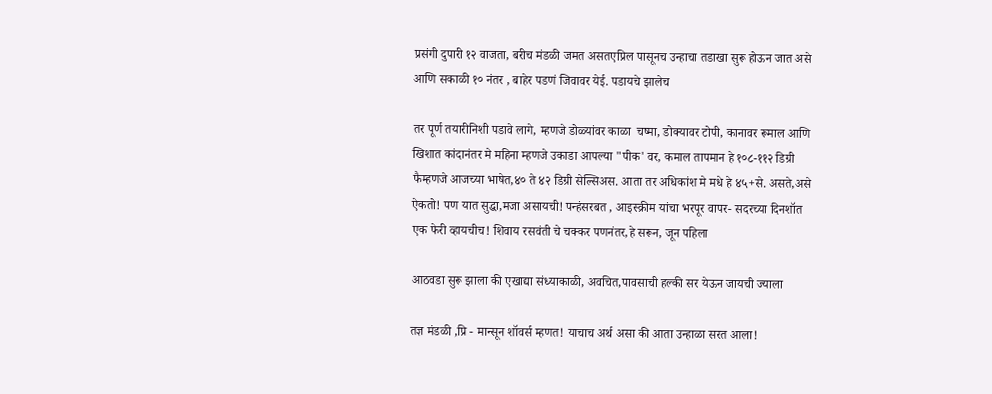प्रसंगी दुपारी १२ वाजता, बरीच मंडळी जमत असतएप्रिल पासूनच उन्हाचा तडाखा सुरू होऊन जात असे आणि सकाळी १० नंतर , बाहेर पडणं जिवावर येई. पडायचे झालेच

तर पूर्ण तयारीनिशी पडावे लागे, म्हणजे डोळ्यांवर काळा  चष्मा, डोक्यावर टोपी, कानावर रूमाल आणि खिशात कांदानंतर मे महिना म्हणजे उकाडा आपल्या "पीक' वर, कमाल तापमान हे १०८-११२ डिग्री फैम्हणजे आजच्या भाषेत,४० ते ४२ डिग्री सेल्सिअस. आता तर अधिकांश मे मधे हे ४५+से. असते,असे ऐकतो! पण यात सुद्धा,मजा असायची! पन्हंसरबत , आइस्क्रीम यांचा भरपूर वापर- सदरच्या दिनशॉत एक फेरी व्हायचीच! शिवाय रसवंती चे चक्कर पणनंतर,हे सरून, जून पहिला

आठवडा सुरू झाला की एखाद्या संध्याकाळी, अवचित,पावसाची हल्की सर येऊन जायची ज्याला

तज्ञ मंडळी ,प्रि - मान्सून शॉवर्स म्हणत! याचाच अर्थ असा की आता उन्हाळा सरत आला!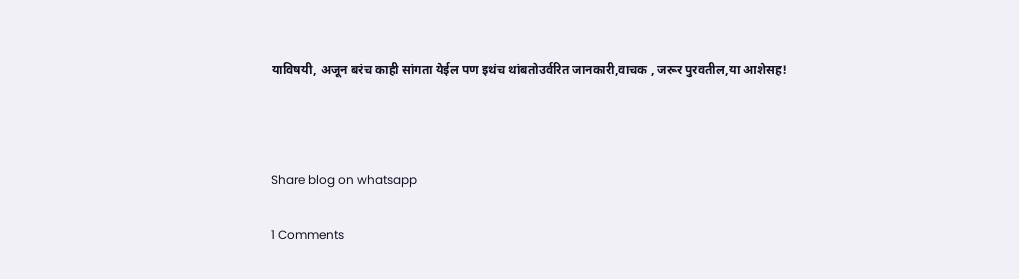याविषयी, अजून बरंच काही सांगता येईल पण इथंच थांबतोउर्वरित जानकारी,वाचक , जरूर पुरवतील,या आशेसह!



Share blog on whatsapp

1 Comments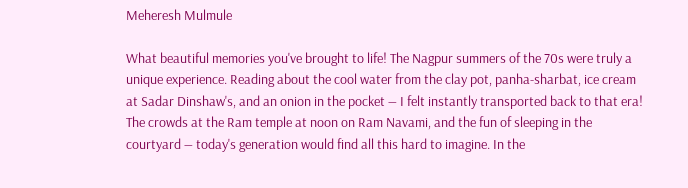Meheresh Mulmule

What beautiful memories you've brought to life! The Nagpur summers of the 70s were truly a unique experience. Reading about the cool water from the clay pot, panha-sharbat, ice cream at Sadar Dinshaw's, and an onion in the pocket — I felt instantly transported back to that era! The crowds at the Ram temple at noon on Ram Navami, and the fun of sleeping in the courtyard — today's generation would find all this hard to imagine. In the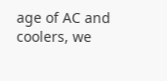age of AC and coolers, we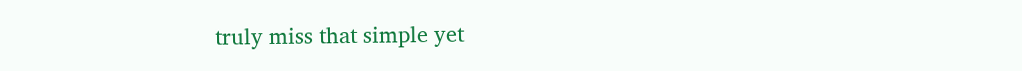truly miss that simple yet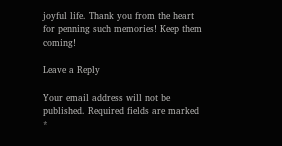joyful life. Thank you from the heart for penning such memories! Keep them coming!

Leave a Reply

Your email address will not be published. Required fields are marked *